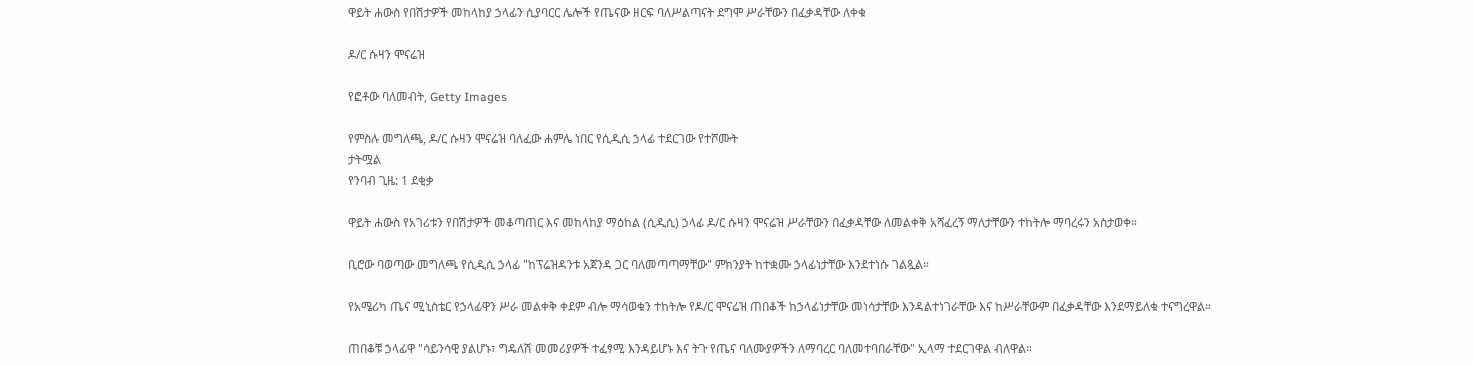ዋይት ሐውስ የበሽታዎች መከላከያ ኃላፊን ሲያባርር ሌሎች የጤናው ዘርፍ ባለሥልጣናት ደግሞ ሥራቸውን በፈቃዳቸው ለቀቁ

ዶ/ር ሱዛን ሞናሬዝ

የፎቶው ባለመብት, Getty Images

የምስሉ መግለጫ, ዶ/ር ሱዛን ሞናሬዝ ባለፈው ሐምሌ ነበር የሲዲሲ ኃላፊ ተደርገው የተሾሙት
ታትሟል
የንባብ ጊዜ: 1 ደቂቃ

ዋይት ሐውስ የአገሪቱን የበሽታዎች መቆጣጠር እና መከላከያ ማዕከል (ሲዲሲ) ኃላፊ ዶ/ር ሱዛን ሞናሬዝ ሥራቸውን በፈቃዳቸው ለመልቀቅ አሻፈረኝ ማለታቸውን ተከትሎ ማባረሩን አስታወቀ።

ቢሮው ባወጣው መግለጫ የሲዲሲ ኃላፊ "ከፕሬዝዳንቱ አጀንዳ ጋር ባለመጣጣማቸው" ምክንያት ከተቋሙ ኃላፊነታቸው እንደተነሱ ገልጿል።

የአሜሪካ ጤና ሚኒስቴር የኃላፊዋን ሥራ መልቀቅ ቀደም ብሎ ማሳወቁን ተከትሎ የዶ/ር ሞናሬዝ ጠበቆች ከኃላፊነታቸው መነሳታቸው እንዳልተነገራቸው እና ከሥራቸውም በፈቃዳቸው እንደማይለቁ ተናግረዋል።

ጠበቆቹ ኃላፊዋ "ሳይንሳዊ ያልሆኑ፣ ግዴለሽ መመሪያዎች ተፈፃሚ እንዳይሆኑ እና ትጉ የጤና ባለሙያዎችን ለማባረር ባለመተባበራቸው" ኢላማ ተደርገዋል ብለዋል።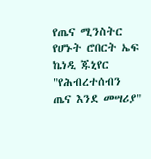የጤና ሚንስትር የሆኑት ሮበርት ኤፍ ኬነዲ ጁኒየር "የሕብረተሰብን ጤና እንደ መሣሪያ"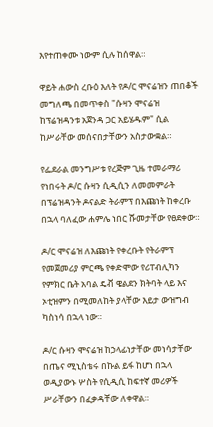እየተጠቀሙ ነውም ሲሉ ከሰዋል።

ዋይት ሐውስ ረቡዕ እለት የዶ/ር ሞናሬዝን ጠበቆች መግለጫ በመጥቀስ "ሱዛን ሞናሬዝ ከፕሬዝዳንቱ አጀንዳ ጋር አይሄዱም" ሲል ከሥራቸው መሰናበታቸውን አስታውቋል።

የፌደራል መንግሥቱ የረጅም ጊዜ ተመራማሪ የነበሩት ዶ/ር ሱዛን ሲዲሲን ለመመምራት በፕሬዝዳንት ዶናልድ ትራምፕ በእጩነት ከቀረቡ በኋላ ባለፈው ሐምሌ ነበር ሹመታቸው የፀደቀው።

ዶ/ር ሞናሬዝ ለእጩነት የቀረቡት የትራምፕ የመጀመሪያ ምርጫ የቀድሞው የሪፐብሊካን የምክር ቤት አባል ዴቭ ዌልደን ክትባት ላይ እና ኦቲዝምን በሚመለከት ያላቸው እይታ ውዝግብ ካስነሳ በኋላ ነው።

ዶ/ር ሱዛን ሞናሬዝ ከኃላፊነታቸው መነሳታቸው በጤና ሚኒስቴሩ በኩል ይፋ ከሆነ በኋላ ወዲያውኑ ሦስት የሲዲሲ ከፍተኛ መሪዎች ሥራቸውን በፈቃዳቸው ለቀዋል።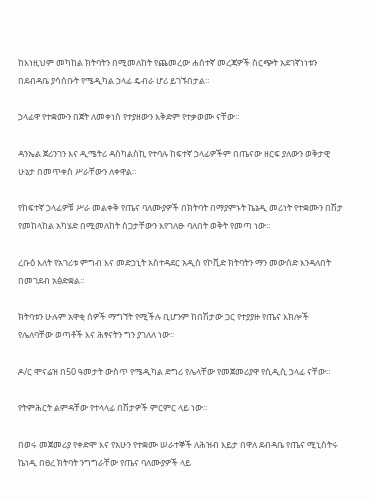ከእነዚህም መካከል ክትባትን በሚመለከት የጨመረው ሐሰተኛ መረጃዎች ስርጭት አደገኛነነቱን በደብዳቤ ያሳሰቡት የሜዲካል ኃላፊ ዴብራ ሆሪ ይገኙበታል።

ኃላፊዋ የተቋሙን በጀት ለመቀነስ የተያዘውን እቅድም የተቃወሙ ናቸው።

ዳንኤል ጀሪንገን እና ዲሜትሪ ዳስካልስኪ የተባሉ ከፍተኛ ኃላፊዎችም በጤናው ዘርፍ ያለውን ወቅታዊ ሁኔታ በመጥቀስ ሥራቸውን ለቀዋል።

የከፍተኛ ኃላፊዎቹ ሥራ መልቀቅ የጤና ባለሙያዎች በክትባት በማያምኑት ኬኔዲ መሪነት የተቋሙን በሽታ የመከላከል አካሄድ በሚመለከት ስጋታቸውን እየገለፁ ባለበት ወቅት የመጣ ነው።

ረቡዕ እለት የአገሪቱ ምግብ እና መድኃኒት አስተዳደር አዲስ የኮቪድ ክትባትን ማን መውሰድ እንዳለበት በመገደብ አፅድቋል።

ክትባቱን ሁሉም አዋቂ ሰዎች ማግኘት የሚችሉ ቢሆንም ከበሽታው ጋር የተያያዙ የጤና እክሎች የሌለባቸው ወጣቶች እና ሕፃናትን ግን ያገለለ ነው።

ዶ/ር ሞናሬዝ በ50 ዓመታት ውስጥ የሜዲካል ድግሪ የሌላቸው የመጀመሪያዋ የሲዲሲ ኃላፊ ናቸው።

የትምሕርት ልምዳቸው የተላላፊ በሽታዎች ምርምር ላይ ነው።

በወሩ መጀመሪያ የቀድሞ እና የአሁን የተቋሙ ሠራተኞች ለሕዝብ እይታ በዋለ ደብዳቤ የጤና ሚኒስትሩ ኬነዲ በፀረ ክትባት ንግግራቸው የጤና ባለሙያዎች ላይ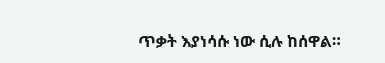ጥቃት እያነሳሱ ነው ሲሉ ከሰዋል።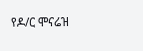የዶ/ር ሞናሬዝ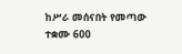ከሥራ መሰናበት የመጣው ተቋሙ 600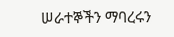ሠራተኞችን ማባረሩን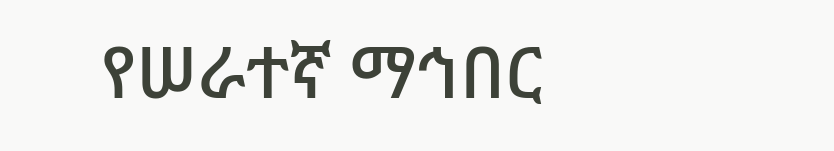የሠራተኛ ማኅበር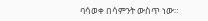ባሳወቀ በሳምንት ውስጥ ነው።